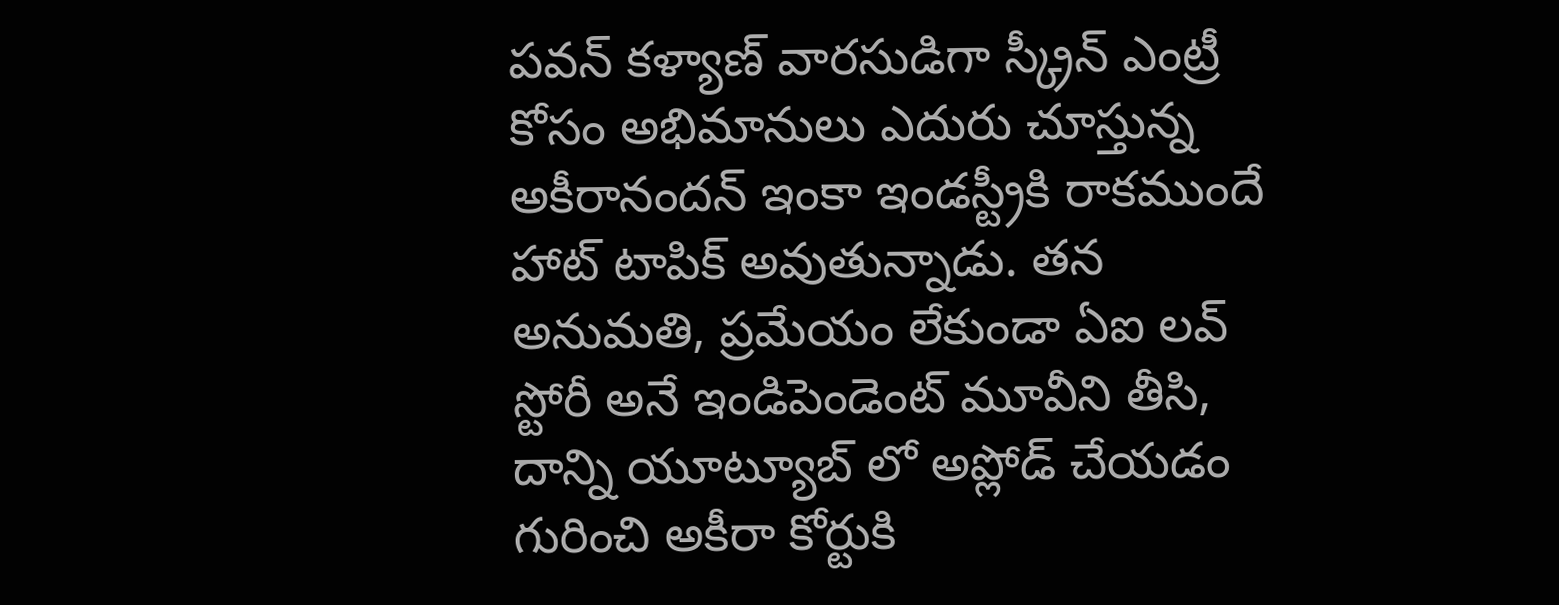పవన్ కళ్యాణ్ వారసుడిగా స్క్రీన్ ఎంట్రీ కోసం అభిమానులు ఎదురు చూస్తున్న అకీరానందన్ ఇంకా ఇండస్ట్రీకి రాకముందే హాట్ టాపిక్ అవుతున్నాడు. తన అనుమతి, ప్రమేయం లేకుండా ఏఐ లవ్ స్టోరీ అనే ఇండిపెండెంట్ మూవీని తీసి, దాన్ని యూట్యూబ్ లో అప్లోడ్ చేయడం గురించి అకీరా కోర్టుకి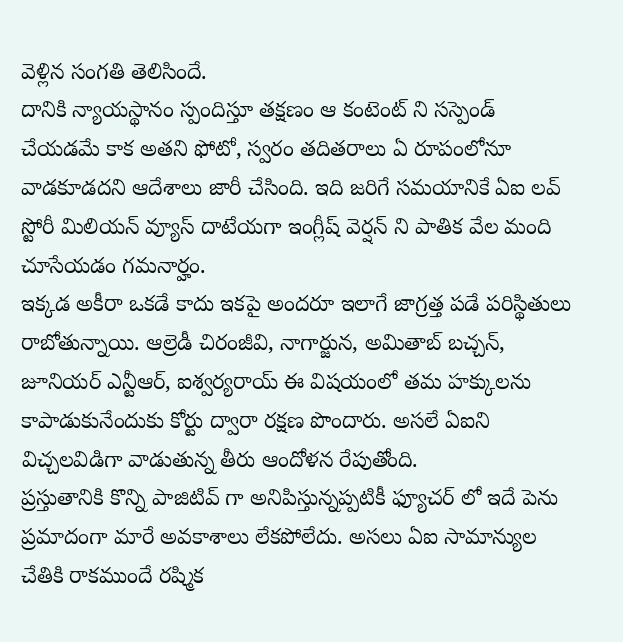వెళ్లిన సంగతి తెలిసిందే.
దానికి న్యాయస్థానం స్పందిస్తూ తక్షణం ఆ కంటెంట్ ని సస్పెండ్ చేయడమే కాక అతని ఫోటో, స్వరం తదితరాలు ఏ రూపంలోనూ వాడకూడదని ఆదేశాలు జారీ చేసింది. ఇది జరిగే సమయానికే ఏఐ లవ్ స్టోరీ మిలియన్ వ్యూస్ దాటేయగా ఇంగ్లీష్ వెర్షన్ ని పాతిక వేల మంది చూసేయడం గమనార్హం.
ఇక్కడ అకీరా ఒకడే కాదు ఇకపై అందరూ ఇలాగే జాగ్రత్త పడే పరిస్థితులు రాబోతున్నాయి. ఆల్రెడీ చిరంజీవి, నాగార్జున, అమితాబ్ బచ్చన్, జూనియర్ ఎన్టీఆర్, ఐశ్వర్యరాయ్ ఈ విషయంలో తమ హక్కులను కాపాడుకునేందుకు కోర్టు ద్వారా రక్షణ పొందారు. అసలే ఏఐని విచ్చలవిడిగా వాడుతున్న తీరు ఆందోళన రేపుతోంది.
ప్రస్తుతానికి కొన్ని పాజిటివ్ గా అనిపిస్తున్నప్పటికీ ఫ్యూచర్ లో ఇదే పెను ప్రమాదంగా మారే అవకాశాలు లేకపోలేదు. అసలు ఏఐ సామాన్యుల చేతికి రాకముందే రష్మిక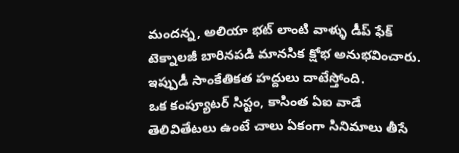మందన్న, అలియా భట్ లాంటి వాళ్ళు డీప్ ఫేక్ టెక్నాలజీ బారినపడి మానసిక క్షోభ అనుభవించారు. ఇప్పుడీ సాంకేతికత హద్దులు దాటేస్తోంది.
ఒక కంప్యూటర్ సిస్టం, కాసింత ఏఐ వాడే తెలివితేటలు ఉంటే చాలు ఏకంగా సినిమాలు తీసే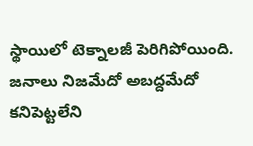స్థాయిలో టెక్నాలజీ పెరిగిపోయింది. జనాలు నిజమేదో అబద్దమేదో కనిపెట్టలేని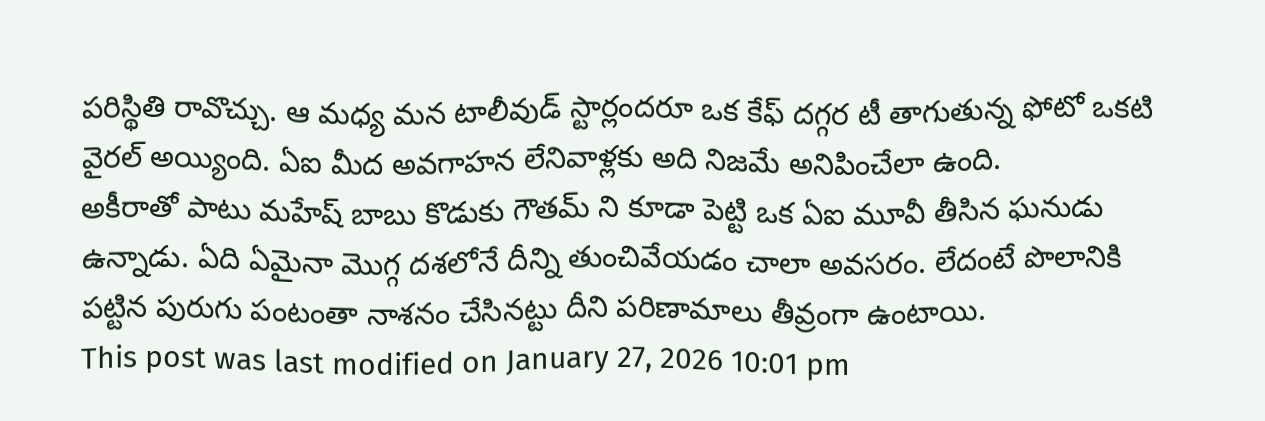పరిస్థితి రావొచ్చు. ఆ మధ్య మన టాలీవుడ్ స్టార్లందరూ ఒక కేఫ్ దగ్గర టీ తాగుతున్న ఫోటో ఒకటి వైరల్ అయ్యింది. ఏఐ మీద అవగాహన లేనివాళ్లకు అది నిజమే అనిపించేలా ఉంది.
అకీరాతో పాటు మహేష్ బాబు కొడుకు గౌతమ్ ని కూడా పెట్టి ఒక ఏఐ మూవీ తీసిన ఘనుడు ఉన్నాడు. ఏది ఏమైనా మొగ్గ దశలోనే దీన్ని తుంచివేయడం చాలా అవసరం. లేదంటే పొలానికి పట్టిన పురుగు పంటంతా నాశనం చేసినట్టు దీని పరిణామాలు తీవ్రంగా ఉంటాయి.
This post was last modified on January 27, 2026 10:01 pm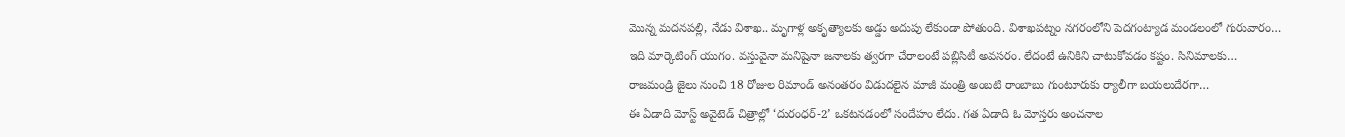మొన్న మదనపల్లి, నేడు విశాఖ.. మృగాళ్ల అకృత్యాలకు అడ్డు అదుపు లేకుండా పోతుంది. విశాఖపట్నం నగరంలోని పెదగంట్యాడ మండలంలో గురువారం…
ఇది మార్కెటింగ్ యుగం. వస్తువైనా మనిషైనా జనాలకు త్వరగా చేరాలంటే పబ్లిసిటీ అవసరం. లేదంటే ఉనికిని చాటుకోవడం కష్టం. సినిమాలకు…
రాజమండ్రి జైలు నుంచి 18 రోజుల రిమాండ్ అనంతరం విడుదలైన మాజీ మంత్రి అంబటి రాంబాబు గుంటూరుకు ర్యాలీగా బయలుదేరగా…
ఈ ఏడాది మోస్ట్ అవైటెడ్ చిత్రాల్లో ‘దురంధర్-2’ ఒకటనడంలో సందేహం లేదు. గత ఏడాది ఓ మోస్తరు అంచనాల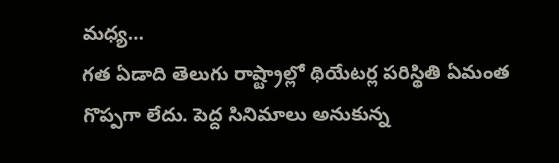మధ్య…
గత ఏడాది తెలుగు రాష్ట్రాల్లో థియేటర్ల పరిస్థితి ఏమంత గొప్పగా లేదు. పెద్ద సినిమాలు అనుకున్న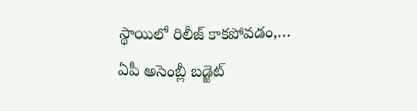స్థాయిలో రిలీజ్ కాకపోవడం,…
ఏపీ అసెంబ్లీ బడ్జెట్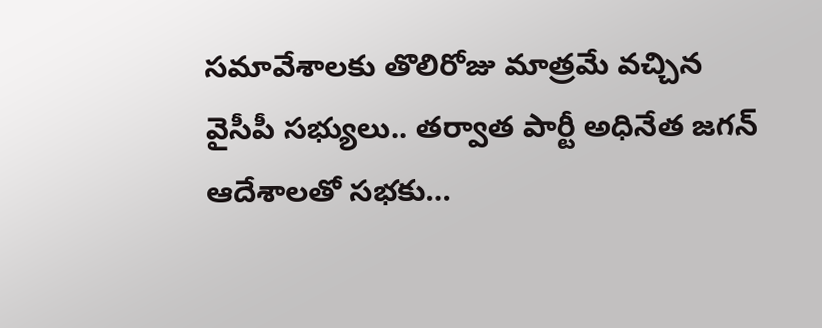సమావేశాలకు తొలిరోజు మాత్రమే వచ్చిన వైసీపీ సభ్యులు.. తర్వాత పార్టీ అధినేత జగన్ ఆదేశాలతో సభకు…